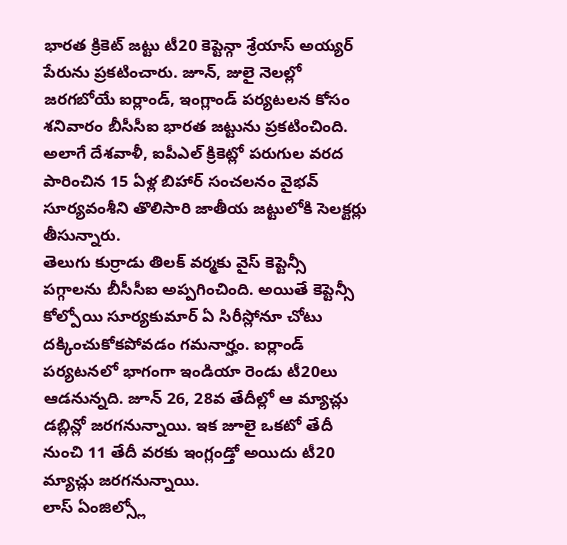భారత క్రికెట్ జట్టు టీ20 కెప్టెన్గా శ్రేయాస్ అయ్యర్ పేరును ప్రకటించారు. జూన్, జులై నెలల్లో జరగబోయే ఐర్లాండ్, ఇంగ్లాండ్ పర్యటలన కోసం శనివారం బీసీసీఐ భారత జట్టును ప్రకటించింది. అలాగే దేశవాళీ, ఐపీఎల్ క్రికెట్లో పరుగుల వరద పారించిన 15 ఏళ్ల బిహార్ సంచలనం వైభవ్ సూర్యవంశీని తొలిసారి జాతీయ జట్టులోకి సెలక్టర్లు తీసున్నారు.
తెలుగు కుర్రాడు తిలక్ వర్మకు వైస్ కెప్టెన్సీ పగ్గాలను బీసీసీఐ అప్పగించింది. అయితే కెప్టెన్సీ కోల్పోయి సూర్యకుమార్ ఏ సిరీస్లోనూ చోటు దక్కించుకోకపోవడం గమనార్హం. ఐర్లాండ్ పర్యటనలో భాగంగా ఇండియా రెండు టీ20లు ఆడనున్నది. జూన్ 26, 28వ తేదీల్లో ఆ మ్యాచ్లు డబ్లిన్లో జరగనున్నాయి. ఇక జూలై ఒకటో తేదీ నుంచి 11 తేదీ వరకు ఇంగ్లండ్తో అయిదు టీ20 మ్యాచ్లు జరగనున్నాయి.
లాస్ ఏంజిల్స్లో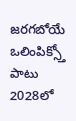జరగబోయే ఒలింపిక్స్తో పాటు 2028లో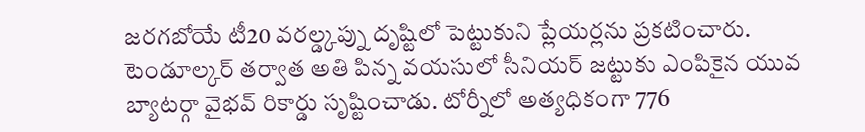జరగబోయే టీ20 వరల్డ్కప్ను దృష్టిలో పెట్టుకుని ప్లేయర్లను ప్రకటించారు. టెండూల్కర్ తర్వాత అతి పిన్న వయసులో సీనియర్ జట్టుకు ఎంపికైన యువ బ్యాటర్గా వైభవ్ రికార్డు సృష్టించాడు. టోర్నీలో అత్యధికంగా 776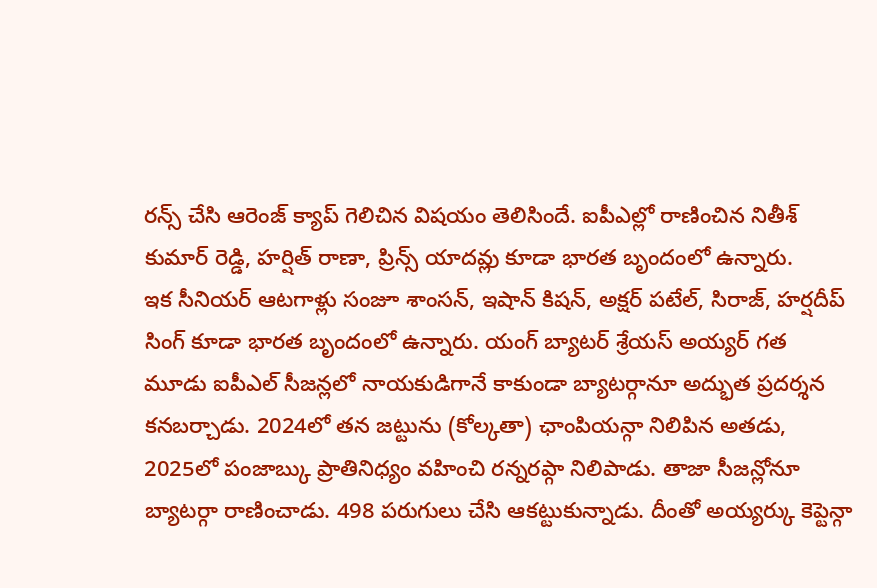రన్స్ చేసి ఆరెంజ్ క్యాప్ గెలిచిన విషయం తెలిసిందే. ఐపీఎల్లో రాణించిన నితీశ్ కుమార్ రెడ్డి, హర్షిత్ రాణా, ప్రిన్స్ యాదవ్లు కూడా భారత బృందంలో ఉన్నారు.
ఇక సీనియర్ ఆటగాళ్లు సంజూ శాంసన్, ఇషాన్ కిషన్, అక్షర్ పటేల్, సిరాజ్, హర్షదీప్ సింగ్ కూడా భారత బృందంలో ఉన్నారు. యంగ్ బ్యాటర్ శ్రేయస్ అయ్యర్ గత మూడు ఐపీఎల్ సీజన్లలో నాయకుడిగానే కాకుండా బ్యాటర్గానూ అద్భుత ప్రదర్శన కనబర్చాడు. 2024లో తన జట్టును (కోల్కతా) ఛాంపియన్గా నిలిపిన అతడు, 2025లో పంజాబ్కు ప్రాతినిధ్యం వహించి రన్నరప్గా నిలిపాడు. తాజా సీజన్లోనూ బ్యాటర్గా రాణించాడు. 498 పరుగులు చేసి ఆకట్టుకున్నాడు. దీంతో అయ్యర్కు కెప్టెన్గా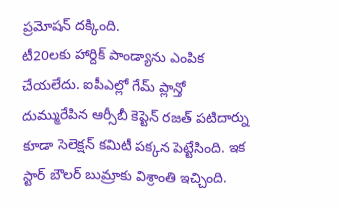ప్రమోషన్ దక్కింది.
టీ20లకు హార్దిక్ పాండ్యాను ఎంపిక చేయలేదు. ఐపీఎల్లో గేమ్ ప్లాన్తో దుమ్మురేపిన ఆర్సీబీ కెప్టెన్ రజత్ పటిదార్ను కూడా సెలెక్షన్ కమిటీ పక్కన పెట్టేసింది. ఇక స్టార్ బౌలర్ బుమ్రాకు విశ్రాంతి ఇచ్చింది.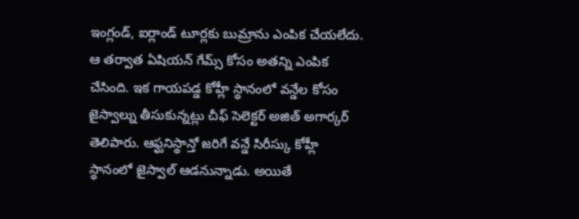ఇంగ్లండ్, ఐర్లాండ్ టూర్లకు బుమ్రాను ఎంపిక చేయలేదు. ఆ తర్వాత ఏషియన్ గేమ్స్ కోసం అతన్ని ఎంపిక చేసింది. ఇక గాయపడ్డ కోహ్లీ స్థానంలో వన్డేల కోసం జైస్వాల్ను తీసుకున్నట్లు చీఫ్ సెలెక్టర్ అజిత్ అగార్కర్ తెలిపారు. ఆఫ్ఘనిస్థాన్తో జరిగే వన్డే సిరీస్కు కోహ్లీ స్థానంలో జైస్వాల్ ఆడనున్నాడు. అయితే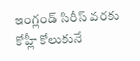ఇంగ్లండ్ సిరీస్ వరకు కోహ్లీ కోలుకునే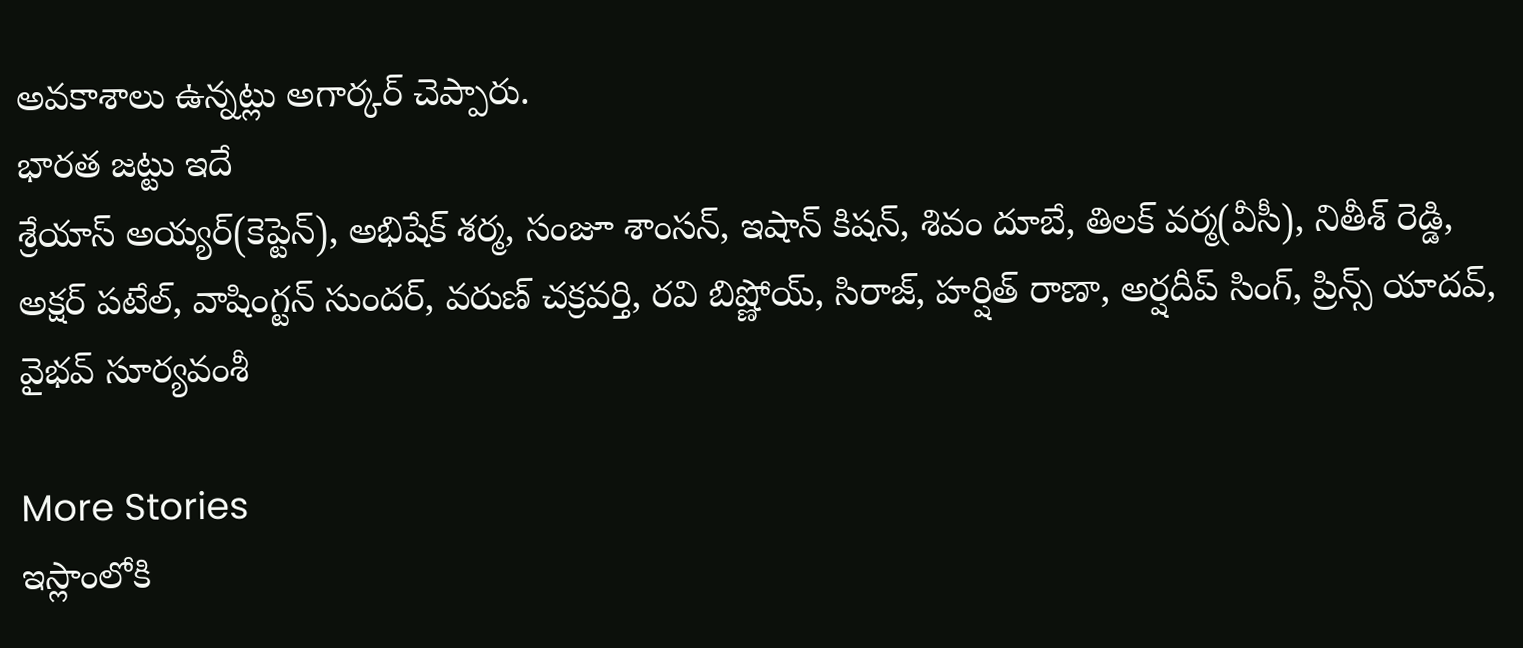అవకాశాలు ఉన్నట్లు అగార్కర్ చెప్పారు.
భారత జట్టు ఇదే
శ్రేయాస్ అయ్యర్(కెప్టెన్), అభిషేక్ శర్మ, సంజూ శాంసన్, ఇషాన్ కిషన్, శివం దూబే, తిలక్ వర్మ(వీసీ), నితీశ్ రెడ్డి, అక్షర్ పటేల్, వాషింగ్టన్ సుందర్, వరుణ్ చక్రవర్తి, రవి బిష్ణోయ్, సిరాజ్, హర్షిత్ రాణా, అర్షదీప్ సింగ్, ప్రిన్స్ యాదవ్, వైభవ్ సూర్యవంశీ

More Stories
ఇస్లాంలోకి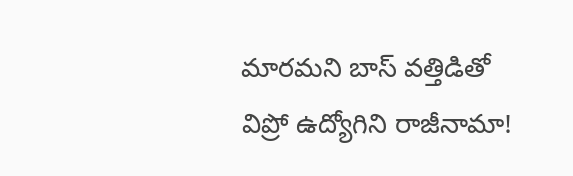మారమని బాస్ వత్తిడితో విప్రో ఉద్యోగిని రాజీనామా!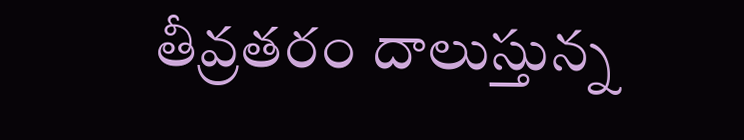తీవ్రతరం దాలుస్తున్న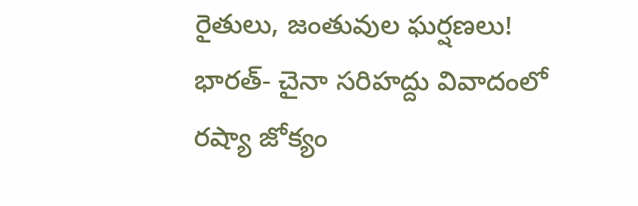రైతులు, జంతువుల ఘర్షణలు!
భారత్- చైనా సరిహద్దు వివాదంలో రష్యా జోక్యం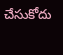చేసుకోదు